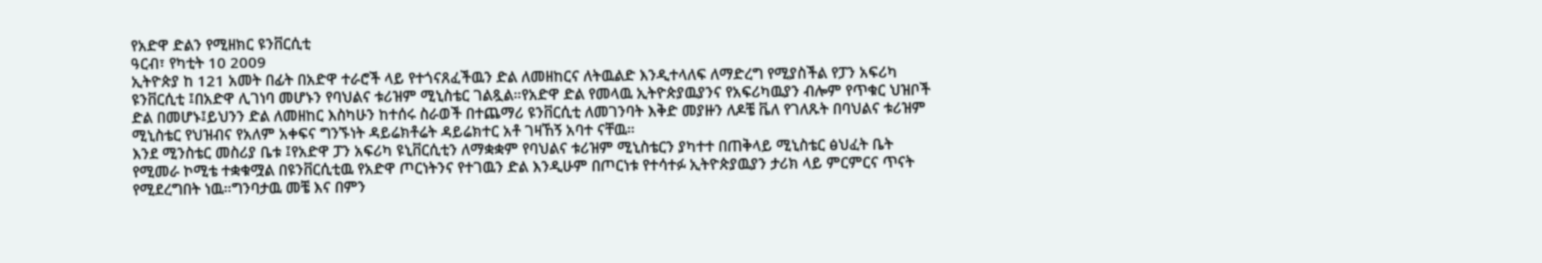የአድዋ ድልን የሚዘክር ዩንቨርሲቲ
ዓርብ፣ የካቲት 10 2009
ኢትዮጵያ ከ 121 አመት በፊት በአድዋ ተራሮች ላይ የተጎናጸፈችዉን ድል ለመዘከርና ለትዉልድ እንዲተላለፍ ለማድረግ የሚያስችል የፓን አፍሪካ ዩንቨርሲቲ ፤በአድዋ ሊገነባ መሆኑን የባህልና ቱሪዝም ሚኒስቴር ገልጿል።የአድዋ ድል የመላዉ ኢትዮጵያዉያንና የአፍሪካዉያን ብሎም የጥቁር ህዝቦች ድል በመሆኑ፤ይህንን ድል ለመዘከር እስካሁን ከተሰሩ ስራወች በተጨማሪ ዩንቨርሲቲ ለመገንባት እቅድ መያዙን ለዶቼ ቬለ የገለጹት በባህልና ቱሪዝም ሚኒስቴር የህዝብና የአለም አቀፍና ግንኙነት ዳይሬክቶሬት ዳይሬክተር አቶ ገዛኸኝ አባተ ናቸዉ።
እንደ ሚንስቴር መስሪያ ቤቱ ፤የአድዋ ፓን አፍሪካ ዩኒቨርሲቲን ለማቋቋም የባህልና ቱሪዝም ሚኒስቴርን ያካተተ በጠቅላይ ሚኒስቴር ፅህፈት ቤት የሚመራ ኮሚቴ ተቋቁሟል በዩንቨርሲቲዉ የአድዋ ጦርነትንና የተገዉን ድል እንዲሁም በጦርነቱ የተሳተፉ ኢትዮጵያዉያን ታሪክ ላይ ምርምርና ጥናት የሚደረግበት ነዉ።ግንባታዉ መቼ እና በምን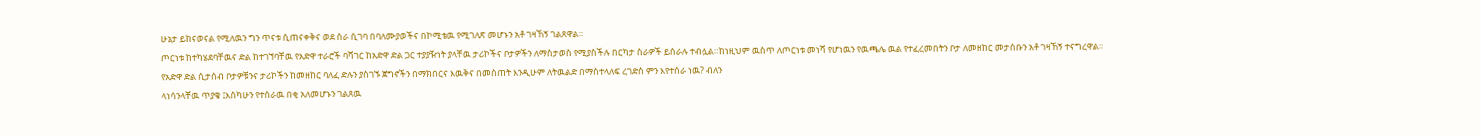ሁኔታ ይከናወናል የሚለዉን ግን ጥናቱ ሲጠናቀቅና ወደ ስራ ሲገባ በባለሙያወችና በኮሚቴዉ የሚገለጽ መሆኑን አቶ ገዛኸኝ ገልጸዋል።
ጦርነቱ ከተካሄደባቸዉና ድል ከተገኘባቸዉ የአድዋ ተራሮች ባሻገር ከአድዋ ድል ጋር ተያያዥነት ያላቸዉ ታሪኮችና ቦታዎችን ለማስታወስ የሚያስችሉ በርካታ ስራዎች ይሰራሉ ተብሏል።ከነዚህም ዉስጥ ለጦርነቱ መነሻ የሆነዉን የዉጫሌ ዉል የተፈረመበትን ቦታ ለመዘከር መታሰቡን አቶ ገዛኸኝ ተናግረዋል።
የአድዋ ድል ሲታሰብ ቦታዎቹንና ታሪኮችን ከመዘከር ባለፈ ድሉን ያስገኙ ጀግኖችን በማክበርና እዉቅና በመስጠት እንዲሁም ለትዉልድ በማስተላለፍ ረገድስ ምን እየተሰራ ነዉ? ብለን
ላነሳንላቸዉ ጥያቄ ፤እስካሁን የተሰራዉ በቂ አለመሆኑን ገልጸዉ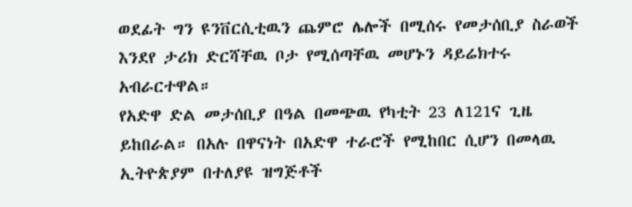ወደፊት ግን ዩንቨርሲቲዉን ጨምሮ ሌሎች በሚሰሩ የመታሰቢያ ስራወች እንደየ ታሪክ ድርሻቸዉ ቦታ የሚሰጣቸዉ መሆኑን ዳይሬክተሩ አብራርተዋል።
የአድዋ ድል መታሰቢያ በዓል በመጭዉ የካቲት 23 ለ121ና ጊዜ ይከበራል። በአሉ በዋናነት በአድዋ ተራሮች የሚከበር ሲሆን በመላዉ ኢትዮጵያም በተለያዩ ዝግጅቶች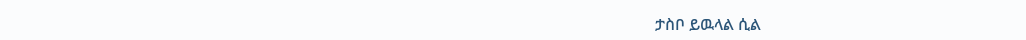ታስቦ ይዉላል ሲል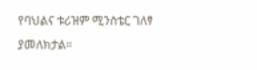የባህልና ቱሪዝም ሚንስቴር ገለፃ ያመለክታል።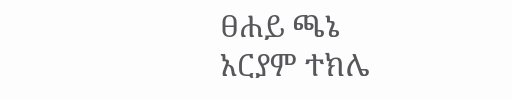ፀሐይ ጫኔ
አርያም ተክሌ